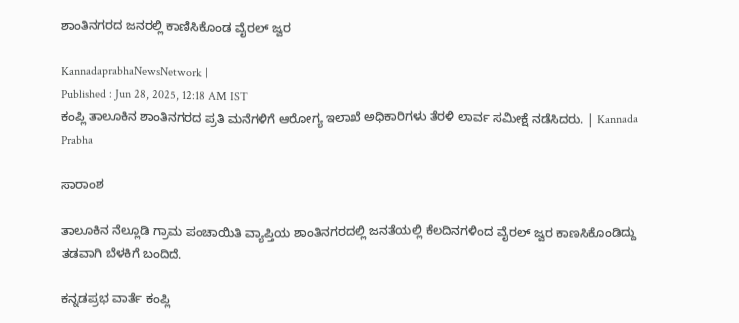ಶಾಂತಿನಗರದ ಜನರಲ್ಲಿ ಕಾಣಿಸಿಕೊಂಡ ವೈರಲ್ ಜ್ವರ

KannadaprabhaNewsNetwork |
Published : Jun 28, 2025, 12:18 AM IST
ಕಂಪ್ಲಿ ತಾಲೂಕಿನ ಶಾಂತಿನಗರದ ಪ್ರತಿ ಮನೆಗಳಿಗೆ ಆರೋಗ್ಯ ಇಲಾಖೆ ಅಧಿಕಾರಿಗಳು ತೆರಳಿ ಲಾರ್ವ ಸಮೀಕ್ಷೆ ನಡೆಸಿದರು. | Kannada Prabha

ಸಾರಾಂಶ

ತಾಲೂಕಿನ ನೆಲ್ಲೂಡಿ ಗ್ರಾಮ ಪಂಚಾಯಿತಿ ವ್ಯಾಪ್ತಿಯ ಶಾಂತಿನಗರದಲ್ಲಿ ಜನತೆಯಲ್ಲಿ ಕೆಲದಿನಗಳಿಂದ ವೈರಲ್ ಜ್ವರ ಕಾಣಸಿಕೊಂಡಿದ್ದು ತಡವಾಗಿ ಬೆಳಕಿಗೆ ಬಂದಿದೆ.

ಕನ್ನಡಪ್ರಭ ವಾರ್ತೆ ಕಂಪ್ಲಿ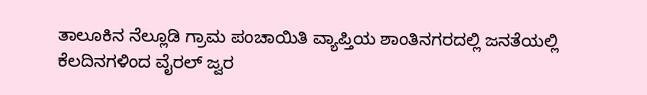ತಾಲೂಕಿನ ನೆಲ್ಲೂಡಿ ಗ್ರಾಮ ಪಂಚಾಯಿತಿ ವ್ಯಾಪ್ತಿಯ ಶಾಂತಿನಗರದಲ್ಲಿ ಜನತೆಯಲ್ಲಿ ಕೆಲದಿನಗಳಿಂದ ವೈರಲ್ ಜ್ವರ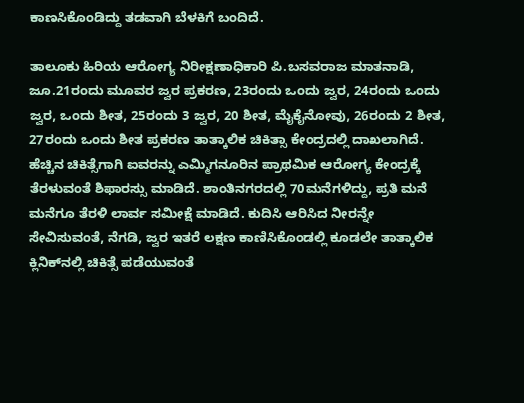ಕಾಣಸಿಕೊಂಡಿದ್ದು ತಡವಾಗಿ ಬೆಳಕಿಗೆ ಬಂದಿದೆ.

ತಾಲೂಕು ಹಿರಿಯ ಆರೋಗ್ಯ ನಿರೀಕ್ಷಣಾಧಿಕಾರಿ ಪಿ.ಬಸವರಾಜ ಮಾತನಾಡಿ, ಜೂ.21ರಂದು ಮೂವರ ಜ್ವರ ಪ್ರಕರಣ, 23ರಂದು ಒಂದು ಜ್ವರ, 24ರಂದು ಒಂದು ಜ್ವರ, ಒಂದು ಶೀತ, 25ರಂದು 3 ಜ್ವರ, 20 ಶೀತ, ಮೈಕೈನೋವು, 26ರಂದು 2 ಶೀತ, 27ರಂದು ಒಂದು ಶೀತ ಪ್ರಕರಣ ತಾತ್ಕಾಲಿಕ ಚಿಕಿತ್ಸಾ ಕೇಂದ್ರದಲ್ಲಿ ದಾಖಲಾಗಿದೆ. ಹೆಚ್ಚಿನ ಚಿಕಿತ್ಸೆಗಾಗಿ ಐವರನ್ನು ಎಮ್ಮಿಗನೂರಿನ ಪ್ರಾಥಮಿಕ ಆರೋಗ್ಯ ಕೇಂದ್ರಕ್ಕೆ ತೆರಳುವಂತೆ ಶಿಫಾರಸ್ಸು ಮಾಡಿದೆ. ಶಾಂತಿನಗರದಲ್ಲಿ 70ಮನೆಗಳಿದ್ದು, ಪ್ರತಿ ಮನೆ ಮನೆಗೂ ತೆರಳಿ ಲಾರ್ವ ಸಮೀಕ್ಷೆ ಮಾಡಿದೆ. ಕುದಿಸಿ ಆರಿಸಿದ ನೀರನ್ನೇ ಸೇವಿಸುವಂತೆ, ನೆಗಡಿ, ಜ್ವರ ಇತರೆ ಲಕ್ಷಣ ಕಾಣಿಸಿಕೊಂಡಲ್ಲಿ ಕೂಡಲೇ ತಾತ್ಕಾಲಿಕ ಕ್ಲಿನಿಕ್‌ನಲ್ಲಿ ಚಿಕಿತ್ಸೆ ಪಡೆಯುವಂತೆ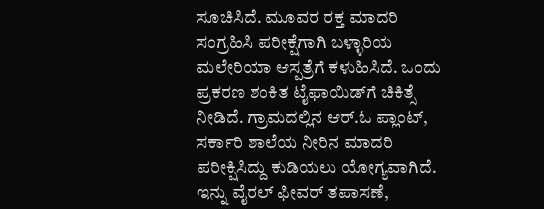ಸೂಚಿಸಿದೆ. ಮೂವರ ರಕ್ತ ಮಾದರಿ ಸಂಗ್ರಹಿಸಿ ಪರೀಕ್ಷೆಗಾಗಿ ಬಳ್ಳಾರಿಯ ಮಲೇರಿಯಾ ಆಸ್ಪತ್ರೆಗೆ ಕಳುಹಿಸಿದೆ. ಒಂದು ಪ್ರಕರಣ ಶಂಕಿತ ಟೈಫಾಯಿಡ್‌ಗೆ ಚಿಕಿತ್ಸೆ ನೀಡಿದೆ. ಗ್ರಾಮದಲ್ಲಿನ ಆರ್.ಓ ಪ್ಲಾಂಟ್, ಸರ್ಕಾರಿ ಶಾಲೆಯ ನೀರಿನ ಮಾದರಿ ಪರೀಕ್ಷಿಸಿದ್ದು ಕುಡಿಯಲು ಯೋಗ್ಯವಾಗಿದೆ. ಇನ್ನು ವೈರಲ್ ಫೀವರ್ ತಪಾಸಣೆ,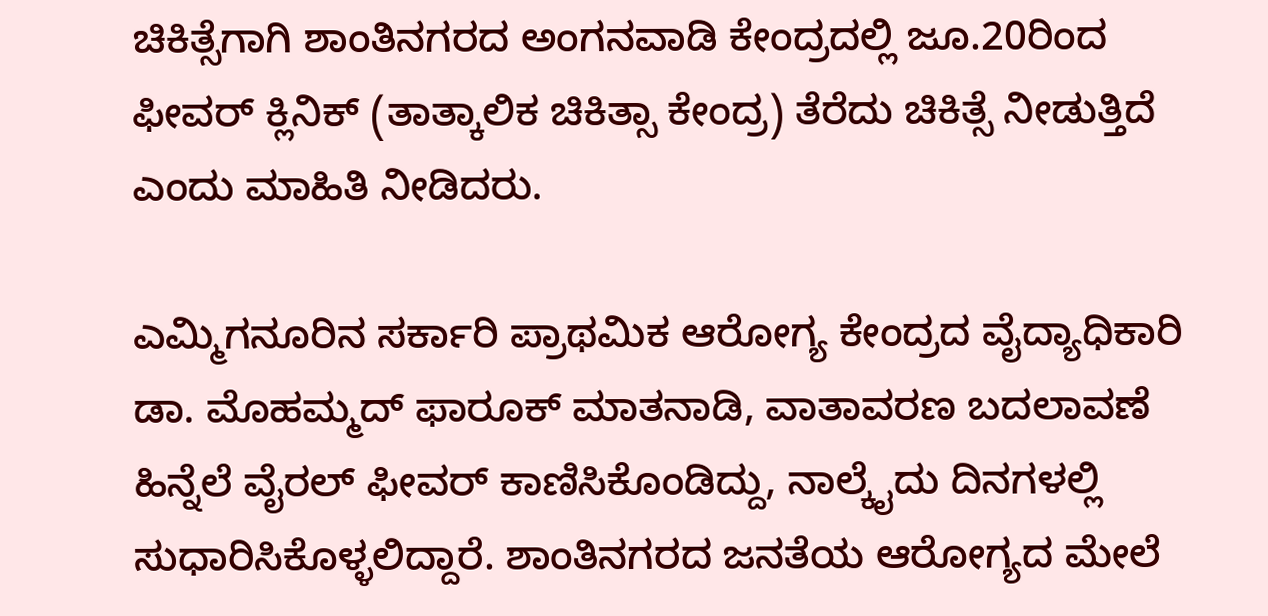ಚಿಕಿತ್ಸೆಗಾಗಿ ಶಾಂತಿನಗರದ ಅಂಗನವಾಡಿ ಕೇಂದ್ರದಲ್ಲಿ ಜೂ.20ರಿಂದ ಫೀವರ್ ಕ್ಲಿನಿಕ್ (ತಾತ್ಕಾಲಿಕ ಚಿಕಿತ್ಸಾ ಕೇಂದ್ರ) ತೆರೆದು ಚಿಕಿತ್ಸೆ ನೀಡುತ್ತಿದೆ ಎಂದು ಮಾಹಿತಿ ನೀಡಿದರು.

ಎಮ್ಮಿಗನೂರಿನ ಸರ್ಕಾರಿ ಪ್ರಾಥಮಿಕ ಆರೋಗ್ಯ ಕೇಂದ್ರದ ವೈದ್ಯಾಧಿಕಾರಿ ಡಾ. ಮೊಹಮ್ಮದ್ ಫಾರೂಕ್ ಮಾತನಾಡಿ, ವಾತಾವರಣ ಬದಲಾವಣೆ ಹಿನ್ನೆಲೆ ವೈರಲ್ ಫೀವರ್ ಕಾಣಿಸಿಕೊಂಡಿದ್ದು, ನಾಲ್ಕೈದು ದಿನಗಳಲ್ಲಿ ಸುಧಾರಿಸಿಕೊಳ್ಳಲಿದ್ದಾರೆ. ಶಾಂತಿನಗರದ ಜನತೆಯ ಆರೋಗ್ಯದ ಮೇಲೆ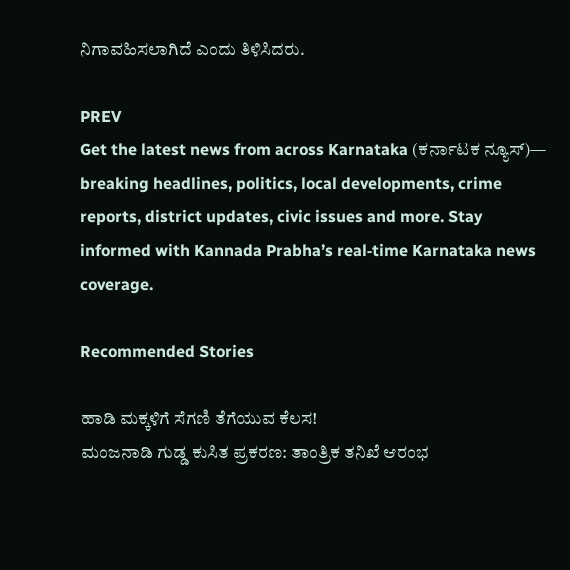ನಿಗಾವಹಿಸಲಾಗಿದೆ ಎಂದು ತಿಳಿಸಿದರು.

PREV
Get the latest news from across Karnataka (ಕರ್ನಾಟಕ ನ್ಯೂಸ್)— breaking headlines, politics, local developments, crime reports, district updates, civic issues and more. Stay informed with Kannada Prabha’s real‑time Karnataka news coverage.

Recommended Stories

ಹಾಡಿ ಮಕ್ಕಳಿಗೆ ಸೆಗಣಿ ತೆಗೆಯುವ ಕೆಲಸ!
ಮಂಜನಾಡಿ ಗುಡ್ಡ ಕುಸಿತ ಪ್ರಕರಣ: ತಾಂತ್ರಿಕ ತನಿಖೆ ಆರಂಭ